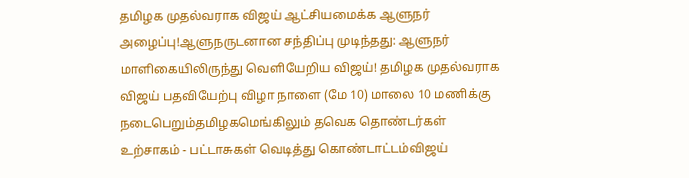தமிழக முதல்வராக விஜய் ஆட்சியமைக்க ஆளுநர் அழைப்பு!ஆளுநருடனான சந்திப்பு முடிந்தது: ஆளுநர் மாளிகையிலிருந்து வெளியேறிய விஜய்! தமிழக முதல்வராக விஜய் பதவியேற்பு விழா நாளை (மே 10) மாலை 10 மணிக்கு நடைபெறும்தமிழகமெங்கிலும் தவெக தொண்டர்கள் உற்சாகம் - பட்டாசுகள் வெடித்து கொண்டாட்டம்விஜய்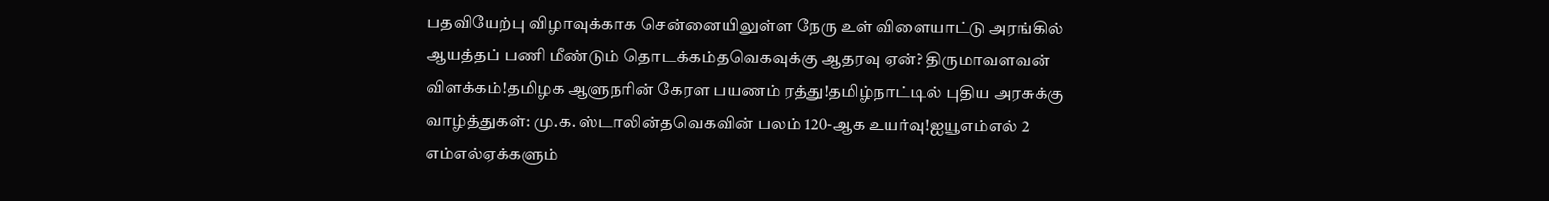பதவியேற்பு விழாவுக்காக சென்னையிலுள்ள நேரு உள் விளையாட்டு அரங்கில் ஆயத்தப் பணி மீண்டும் தொடக்கம்தவெகவுக்கு ஆதரவு ஏன்? திருமாவளவன் விளக்கம்!தமிழக ஆளுநரின் கேரள பயணம் ரத்து!தமிழ்நாட்டில் புதிய அரசுக்கு வாழ்த்துகள்: மு.க. ஸ்டாலின்தவெகவின் பலம் 120-ஆக உயர்வு!ஐயூஎம்எல் 2 எம்எல்ஏக்களும்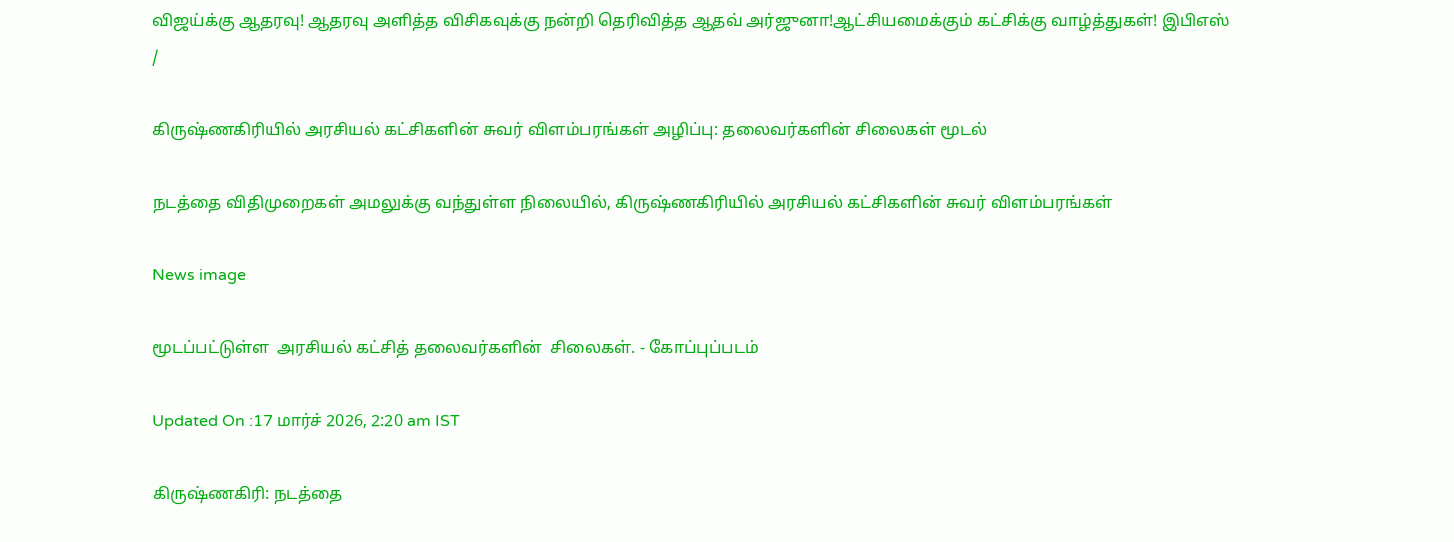விஜய்க்கு ஆதரவு! ஆதரவு அளித்த விசிகவுக்கு நன்றி தெரிவித்த ஆதவ் அர்ஜுனா!ஆட்சியமைக்கும் கட்சிக்கு வாழ்த்துகள்! இபிஎஸ்
/

கிருஷ்ணகிரியில் அரசியல் கட்சிகளின் சுவர் விளம்பரங்கள் அழிப்பு: தலைவர்களின் சிலைகள் மூடல்

நடத்தை விதிமுறைகள் அமலுக்கு வந்துள்ள நிலையில், கிருஷ்ணகிரியில் அரசியல் கட்சிகளின் சுவர் விளம்பரங்கள்

News image

மூடப்பட்டுள்ள  அரசியல் கட்சித் தலைவர்களின்  சிலைகள். - கோப்புப்படம்

Updated On :17 மார்ச் 2026, 2:20 am IST

கிருஷ்ணகிரி: நடத்தை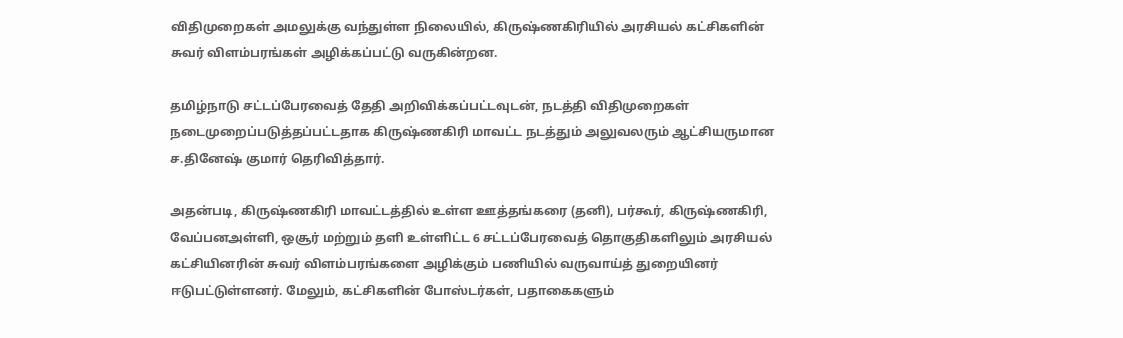விதிமுறைகள் அமலுக்கு வந்துள்ள நிலையில், கிருஷ்ணகிரியில் அரசியல் கட்சிகளின் சுவர் விளம்பரங்கள் அழிக்கப்பட்டு வருகின்றன.

தமிழ்நாடு சட்டப்பேரவைத் தேதி அறிவிக்கப்பட்டவுடன், நடத்தி விதிமுறைகள் நடைமுறைப்படுத்தப்பட்டதாக கிருஷ்ணகிரி மாவட்ட நடத்தும் அலுவலரும் ஆட்சியருமான ச.தினேஷ் குமார் தெரிவித்தார்.

அதன்படி, கிருஷ்ணகிரி மாவட்டத்தில் உள்ள ஊத்தங்கரை (தனி), பர்கூர், கிருஷ்ணகிரி, வேப்பனஅள்ளி, ஒசூர் மற்றும் தளி உள்ளிட்ட 6 சட்டப்பேரவைத் தொகுதிகளிலும் அரசியல் கட்சியினரின் சுவர் விளம்பரங்களை அழிக்கும் பணியில் வருவாய்த் துறையினர் ஈடுபட்டுள்ளனர். மேலும், கட்சிகளின் போஸ்டர்கள், பதாகைகளும்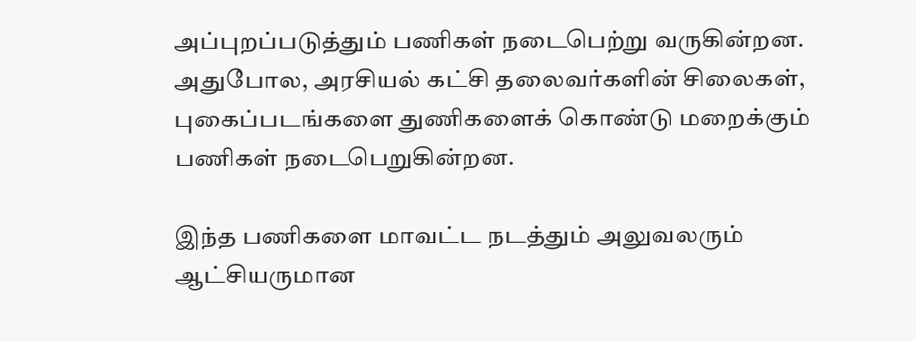அப்புறப்படுத்தும் பணிகள் நடைபெற்று வருகின்றன. அதுபோல, அரசியல் கட்சி தலைவர்களின் சிலைகள், புகைப்படங்களை துணிகளைக் கொண்டு மறைக்கும் பணிகள் நடைபெறுகின்றன.

இந்த பணிகளை மாவட்ட நடத்தும் அலுவலரும் ஆட்சியருமான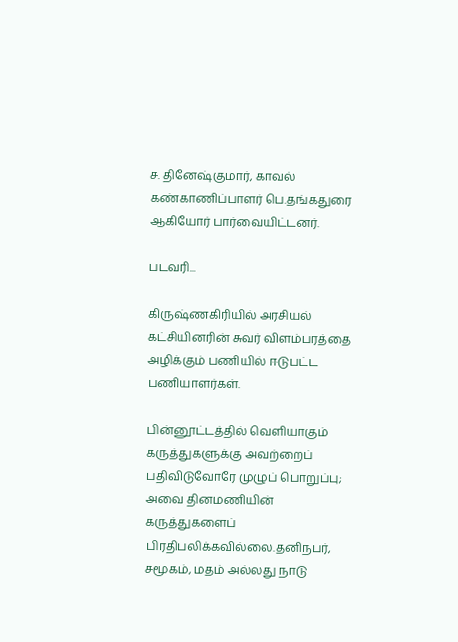ச. தினேஷ்குமார், காவல் கண்காணிப்பாளர் பெ.தங்கதுரை ஆகியோர் பார்வையிட்டனர்.

படவரி...

கிருஷ்ணகிரியில் அரசியல் கட்சியினரின் சுவர் விளம்பரத்தை அழிக்கும் பணியில் ஈடுபட்ட பணியாளர்கள்.

பின்னூட்டத்தில் வெளியாகும் கருத்துகளுக்கு அவற்றைப் பதிவிடுவோரே முழுப் பொறுப்பு; அவை தினமணியின் கருத்துகளைப் பிரதிபலிக்கவில்லை.தனிநபர், சமூகம், மதம் அல்லது நாடு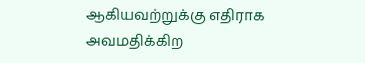ஆகியவற்றுக்கு எதிராக அவமதிக்கிற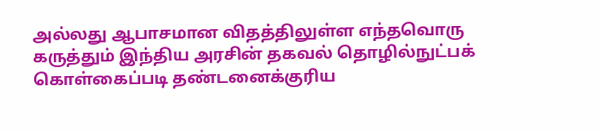அல்லது ஆபாசமான விதத்திலுள்ள எந்தவொரு கருத்தும் இந்திய அரசின் தகவல் தொழில்நுட்பக் கொள்கைப்படி தண்டனைக்குரிய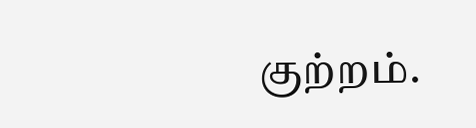குற்றம்.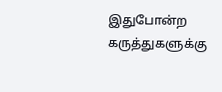இதுபோன்ற கருத்துகளுக்கு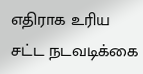எதிராக உரிய சட்ட நடவடிக்கை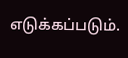எடுக்கப்படும்.